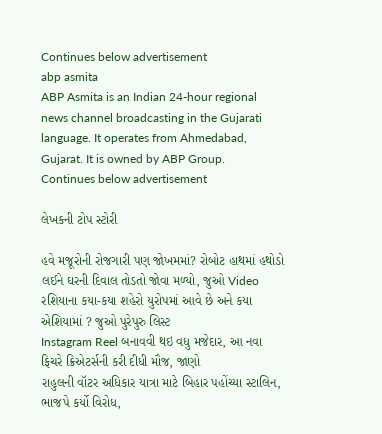Continues below advertisement
abp asmita
ABP Asmita is an Indian 24-hour regional news channel broadcasting in the Gujarati language. It operates from Ahmedabad, Gujarat. It is owned by ABP Group.
Continues below advertisement

લેખકની ટોપ સ્ટોરી

હવે મજૂરોની રોજગારી પણ જોખમમાં? રોબોટ હાથમાં હથોડો લઈને ઘરની દિવાલ તોડતો જોવા મળ્યો, જુઓ Video
રશિયાના કયા-કયા શહેરો યુરોપમાં આવે છે અને કયા એશિયામાં ? જુઓ પુરેપુરુ લિસ્ટ
Instagram Reel બનાવવી થઇ વધુ મજેદાર, આ નવા ફિચરે ક્રિએટર્સની કરી દીધી મૌજ, જાણો
રાહુલની વૉટર અધિકાર યાત્રા માટે બિહાર પહોંચ્યા સ્ટાલિન, ભાજપે કર્યો વિરોધ,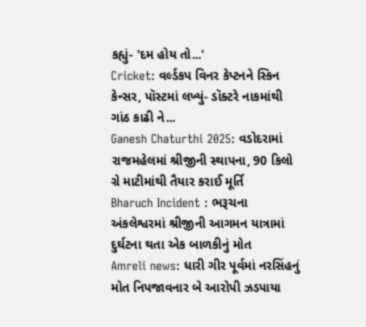કહ્યું- 'દમ હોય તો...'
Cricket: વર્લ્ડકપ વિનર કેપ્ટનને સ્કિન કેન્સર, પૉસ્ટમાં લખ્યું- ડૉક્ટરે નાકમાંથી ગાંઠ કાઢી ને...
Ganesh Chaturthi 2025: વડોદરામાં રાજમહેલમાં શ્રીજીની સ્થાપના, 90 કિલો ગ્રે માટીમાંથી તૈયાર કરાઈ મૂર્તિ
Bharuch Incident : ભરૂચના અંકલેશ્વરમાં શ્રીજીની આગમન યાત્રામાં દુર્ઘટના થતા એક બાળકીનું મોત
Amreli news: ધારી ગીર પૂર્વમાં નરસિંહનું મોત નિપજાવનાર બે આરોપી ઝડપાયા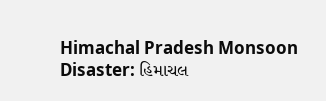Himachal Pradesh Monsoon Disaster: હિમાચલ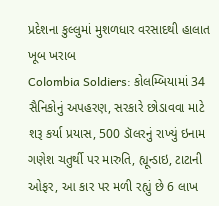પ્રદેશના કુલ્લુમાં મુશળધાર વરસાદથી હાલાત ખૂબ ખરાબ
Colombia Soldiers: કોલમ્બિયામાં 34 સૈનિકોનું અપહરણ, સરકારે છોડાવવા માટે શરૂ કર્યા પ્રયાસ, 500 ડૉલરનું રાખ્યું ઇનામ
ગણેશ ચતુર્થી પર મારુતિ, હ્યૂન્ડાઇ, ટાટાની ઓફર, આ કાર પર મળી રહ્યું છે 6 લાખ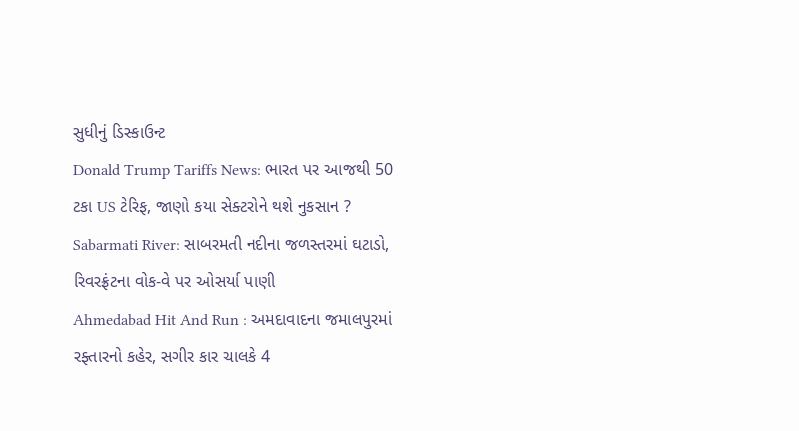સુધીનું ડિસ્કાઉન્ટ
Donald Trump Tariffs News: ભારત પર આજથી 50 ટકા US ટેરિફ, જાણો કયા સેક્ટરોને થશે નુકસાન ?
Sabarmati River: સાબરમતી નદીના જળસ્તરમાં ઘટાડો, રિવરફ્રંટના વોક-વે પર ઓસર્યા પાણી
Ahmedabad Hit And Run : અમદાવાદના જમાલપુરમાં રફ્તારનો કહેર, સગીર કાર ચાલકે 4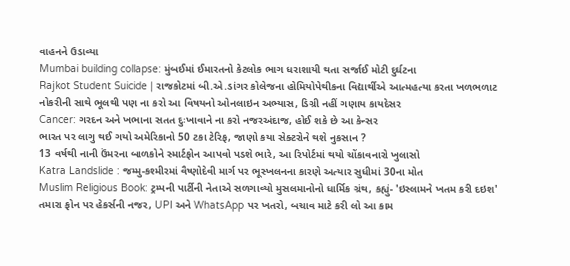વાહનને ઉડાવ્યા
Mumbai building collapse: મુંબઈમાં ઈમારતનો કેટલોક ભાગ ધરાશાયી થતા સર્જાઈ મોટી દુર્ઘટના
Rajkot Student Suicide | રાજકોટમાં બી.એ.ડાંગર કોલેજના હોમિયોપેથીકના વિદ્યાર્થીએ આત્મહત્યા કરતા ખળભળાટ
નોકરીની સાથે ભૂલથી પણ ના કરો આ વિષયનો ઓનલાઇન અભ્યાસ, ડિગ્રી નહીં ગણાય કાયદેસર
Cancer: ગરદન અને ખભાના સતત દુઃખાવાને ના કરો નજરઅંદાજ, હોઈ શકે છે આ કેન્સર
ભારત પર લાગુ થઈ ગયો અમેરિકાનો 50 ટકા ટેરિફ, જાણો કયા સેક્ટરોને થશે નુકસાન ?
13 વર્ષથી નાની ઉંમરના બાળકોને સ્માર્ટફોન આપવો પડશે ભારે, આ રિપોર્ટમાં થયો ચોંકાવનારો ખુલાસો
Katra Landslide : જમ્મુ-કશ્મીરમાં વૈષ્ણોદેવી માર્ગ પર ભૂસ્ખલનના કારણે અત્યાર સુધીમાં 30ના મોત
Muslim Religious Book: ટ્રમ્પની પાર્ટીની નેતાએ સળગાવ્યો મુસલમાનોનો ધાર્મિક ગ્રંથ, કહ્યું- 'ઇસ્લામને ખતમ કરી દઇશ'
તમારા ફોન પર હેકર્સની નજર, UPI અને WhatsApp પર ખતરો, બચાવ માટે કરી લો આ કામ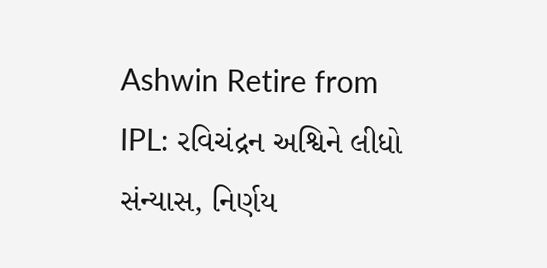Ashwin Retire from IPL: રવિચંદ્રન અશ્વિને લીધો સંન્યાસ, નિર્ણય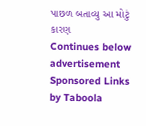પાછળ બતાવ્યુ આ મોટું કારણ
Continues below advertisement
Sponsored Links by Taboola